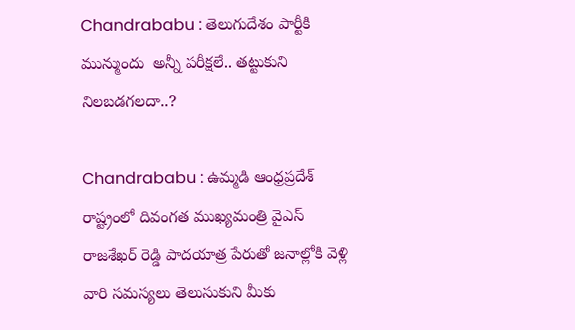Chandrababu : తెలుగుదేశం పార్టీకి మున్ముందు  అన్నీ పరీక్షలే.. తట్టుకుని నిలబడగలదా..?

Chandrababu : ఉమ్మడి ఆంధ్రప్రదేశ్ రాష్ట్రంలో దివంగత ముఖ్యమంత్రి వైఎస్ రాజశేఖర్ రెడ్డి పాదయాత్ర పేరుతో జనాల్లోకి వెళ్లి వారి సమస్యలు తెలుసుకుని మీకు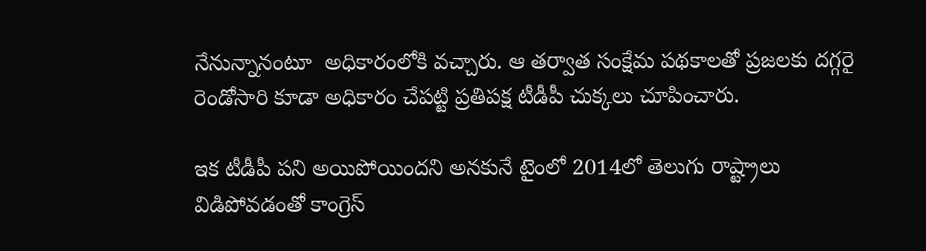నేనున్నానంటూ  అధికారంలోకి వచ్చారు. ఆ తర్వాత సంక్షేమ పథకాలతో ప్రజలకు దగ్గరై రెండోసారి కూడా అధికారం చేపట్టి ప్రతిపక్ష టీడీపీ చుక్కలు చూపించారు.

ఇక టీడీపీ పని అయిపోయిందని అనకునే టైంలో 2014లో తెలుగు రాష్ట్రాలు విడిపోవడంతో కాంగ్రెస్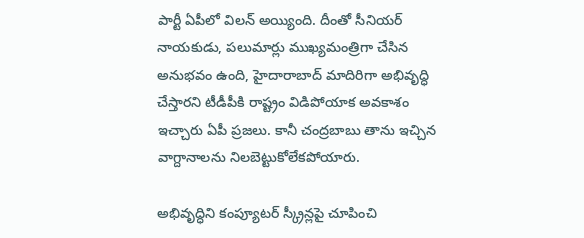పార్టీ ఏపీలో విలన్ అయ్యింది. దీంతో సీనియర్ నాయకుడు, పలుమార్లు ముఖ్యమంత్రిగా చేసిన అనుభవం ఉంది, హైదారాబాద్ మాదిరిగా అభివృద్ధి చేస్తారని టీడీపీకి రాష్ట్రం విడిపోయాక అవకాశం ఇచ్చారు ఏపీ ప్రజలు. కానీ చంద్రబాబు తాను ఇచ్చిన వాగ్దానాలను నిలబెట్టుకోలేకపోయారు.

అభివృద్ధిని కంప్యూటర్ స్క్రీన్లపై చూపించి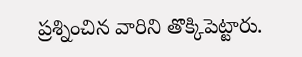ప్రశ్నించిన వారిని తొక్కిపెట్టారు.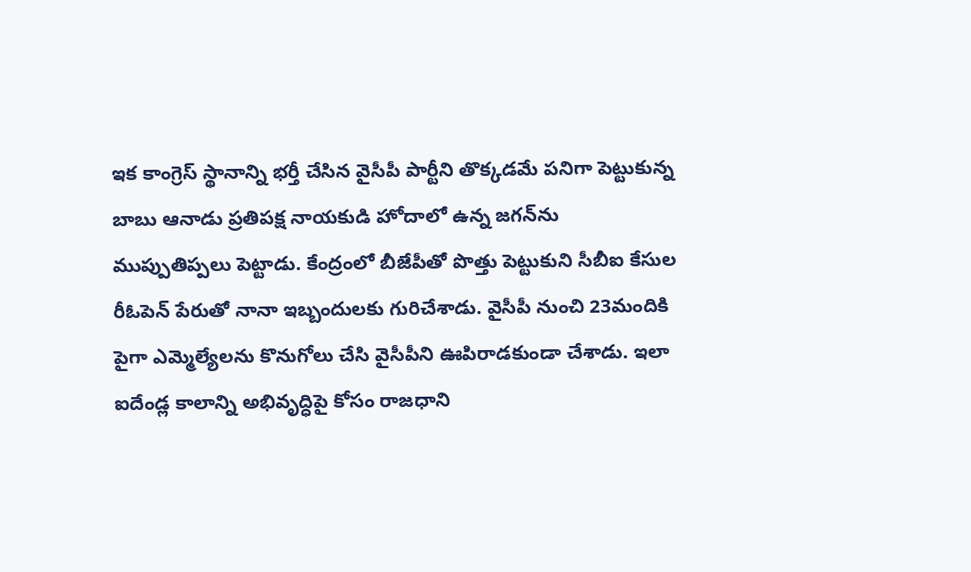ఇక కాంగ్రెస్ స్థానాన్ని భర్తీ చేసిన వైసీపీ పార్టీని తొక్కడమే పనిగా పెట్టుకున్న బాబు ఆనాడు ప్రతిపక్ష నాయకుడి హోదాలో ఉన్న జగన్‌ను ముప్పుతిప్పలు పెట్టాడు. కేంద్రంలో బీజేపీతో పొత్తు పెట్టుకుని సీబీఐ కేసుల రీఓపెన్ పేరుతో నానా ఇబ్బందులకు గురిచేశాడు. వైసీపీ నుంచి 23మందికి పైగా ఎమ్మెల్యేలను కొనుగోలు చేసి వైసీపీని ఊపిరాడకుండా చేశాడు. ఇలా ఐదేండ్ల కాలాన్ని అభివృద్ధిపై కోసం రాజధాని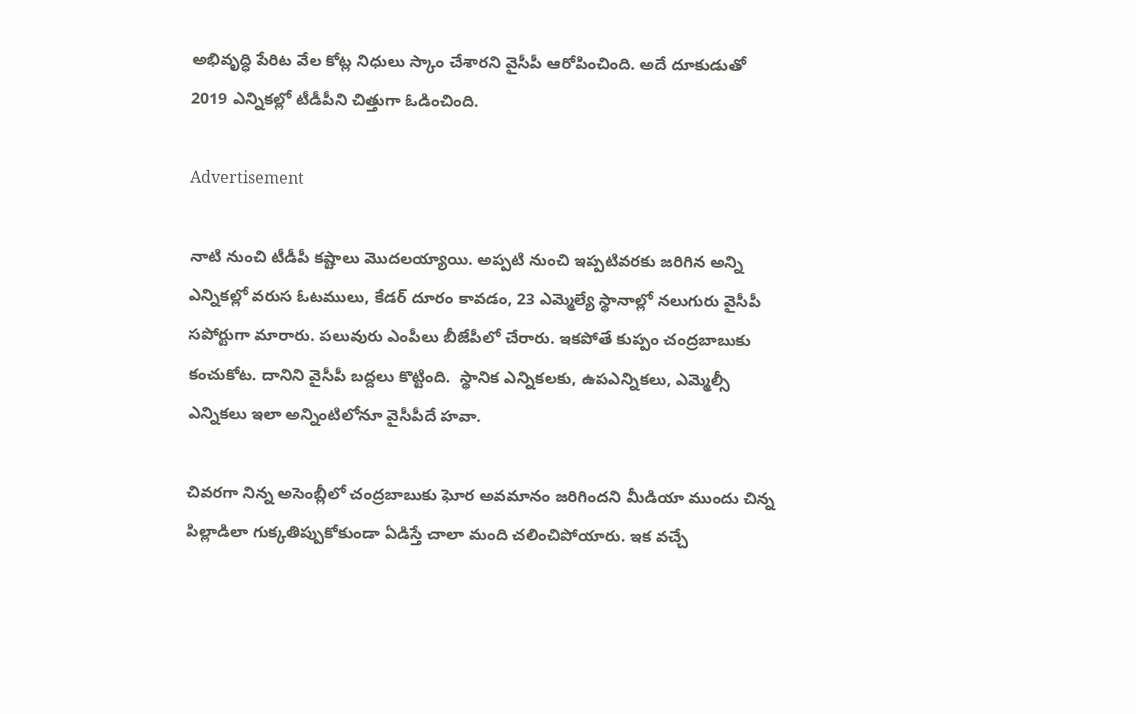అభివృద్ధి పేరిట వేల కోట్ల నిధులు స్కాం చేశారని వైసీపీ ఆరోపించింది. అదే దూకుడుతో 2019 ఎన్నికల్లో టీడీపీని చిత్తుగా ఓడించింది.

Advertisement

నాటి నుంచి టీడీపీ కష్టాలు మొదలయ్యాయి. అప్పటి నుంచి ఇప్పటివరకు జరిగిన అన్ని ఎన్నికల్లో వరుస ఓటములు, కేడర్ దూరం కావడం, 23 ఎమ్మెల్యే స్థానాల్లో నలుగురు వైసీపీ సపోర్టుగా మారారు. పలువురు ఎంపీలు బీజేపీలో చేరారు. ఇకపోతే కుప్పం చంద్రబాబుకు  కంచుకోట. దానిని వైసీపీ బద్దలు కొట్టింది.  స్థానిక ఎన్నికలకు, ఉపఎన్నికలు, ఎమ్మెల్సీ ఎన్నికలు ఇలా అన్నింటిలోనూ వైసీపీదే హవా.

చివరగా నిన్న అసెంబ్లీలో చంద్రబాబుకు ఘోర అవమానం జరిగిందని మీడియా ముందు చిన్న పిల్లాడిలా గుక్కతిప్పుకోకుండా ఏడిస్తే చాలా మంది చలించిపోయారు. ఇక వచ్చే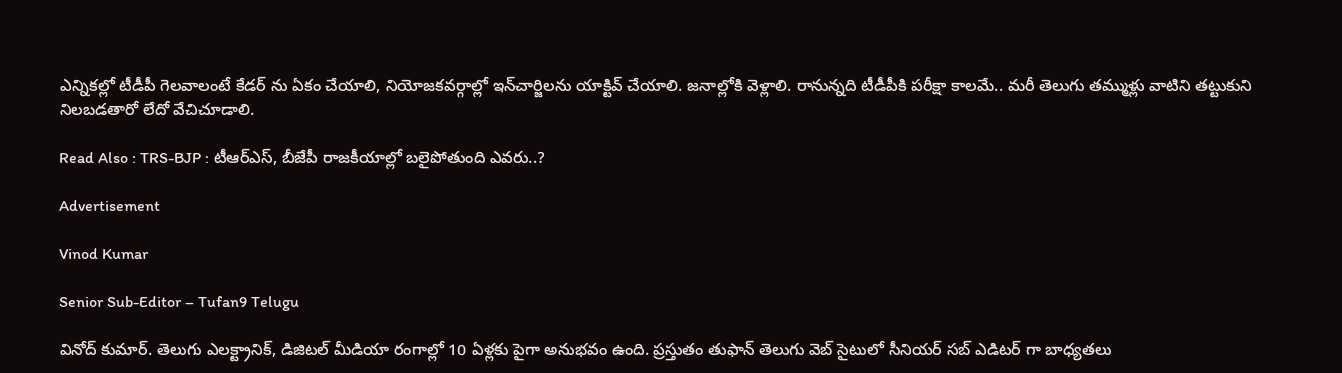ఎన్నికల్లో టీడీపీ గెలవాలంటే కేడర్ ను ఏకం చేయాలి, నియోజకవర్గాల్లో ఇన్‌చార్జిలను యాక్టివ్ చేయాలి. జనాల్లోకి వెళ్లాలి. రానున్నది టీడీపీకి పరీక్షా కాలమే.. మరీ తెలుగు తమ్ముళ్లు వాటిని తట్టుకుని నిలబడతారో లేదో వేచిచూడాలి.

Read Also : TRS-BJP : టీఆర్ఎస్, బీజేపీ రాజకీయాల్లో బలైపోతుంది ఎవరు..?

Advertisement

Vinod Kumar

Senior Sub-Editor – Tufan9 Telugu

వినోద్ కుమార్. తెలుగు ఎలక్ట్రానిక్, డిజిటల్ మీడియా రంగాల్లో 10 ఏళ్లకు పైగా అనుభవం ఉంది. ప్రస్తుతం తుఫాన్ తెలుగు వెబ్ సైటులో సీనియర్ సబ్ ఎడిటర్ గా బాధ్యతలు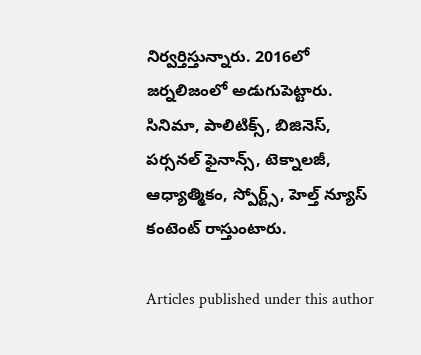నిర్వర్తిస్తున్నారు. 2016లో జర్నలిజంలో అడుగుపెట్టారు. సినిమా, పాలిటిక్స్, బిజినెస్, పర్సనల్ ఫైనాన్స్, టెక్నాలజీ, ఆధ్యాత్మికం, స్పోర్ట్స్, హెల్త్ న్యూస్ కంటెంట్ రాస్తుంటారు.

Articles published under this author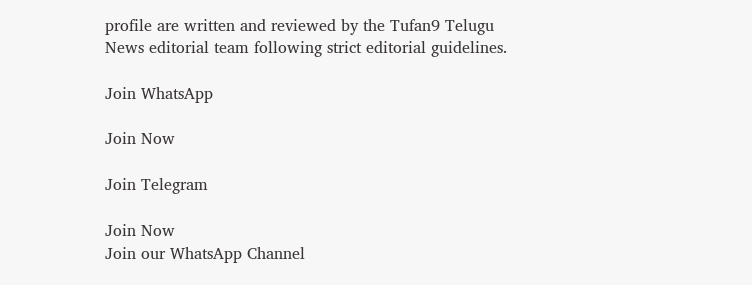profile are written and reviewed by the Tufan9 Telugu News editorial team following strict editorial guidelines.

Join WhatsApp

Join Now

Join Telegram

Join Now
Join our WhatsApp Channel